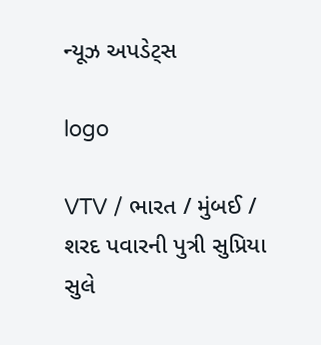ન્યૂઝ અપડેટ્સ

logo

VTV / ભારત / મુંબઈ / શરદ પવારની પુત્રી સુપ્રિયા સુલે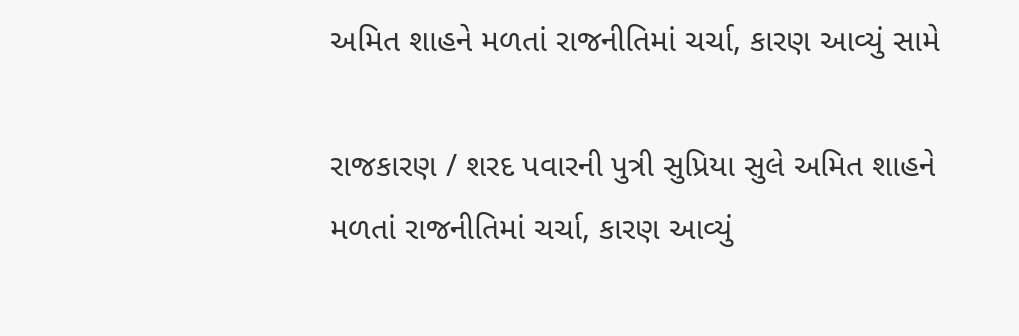અમિત શાહને મળતાં રાજનીતિમાં ચર્ચા, કારણ આવ્યું સામે

રાજકારણ / શરદ પવારની પુત્રી સુપ્રિયા સુલે અમિત શાહને મળતાં રાજનીતિમાં ચર્ચા, કારણ આવ્યું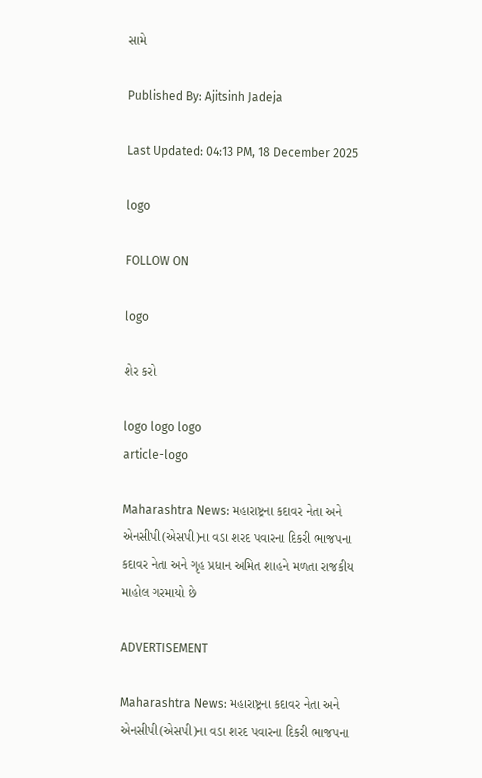સામે

Published By: Ajitsinh Jadeja

Last Updated: 04:13 PM, 18 December 2025

logo

FOLLOW ON

logo

શેર કરો

logo logo logo
article-logo

Maharashtra News: મહારાષ્ટ્રના કદાવર નેતા અને એનસીપી(એસપી)ના વડા શરદ પવારના દિકરી ભાજપના કદાવર નેતા અને ગૃહ પ્રધાન અમિત શાહને મળતા રાજકીય માહોલ ગરમાયો છે

ADVERTISEMENT

Maharashtra News: મહારાષ્ટ્રના કદાવર નેતા અને એનસીપી(એસપી)ના વડા શરદ પવારના દિકરી ભાજપના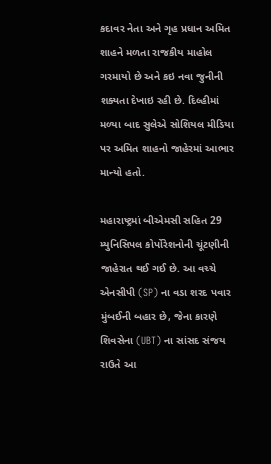કદાવર નેતા અને ગૃહ પ્રધાન અમિત શાહને મળતા રાજકીય માહોલ ગરમાયો છે અને કઇ નવા જુનીની શક્યતા દેખાઇ રહી છે. દિલ્હીમાં મળ્યા બાદ સુલેએ સોશિયલ મીડિયા પર અમિત શાહનો જાહેરમાં આભાર માન્યો હતો.

મહારાષ્ટ્રમાં બીએમસી સહિત 29 મ્યુનિસિપલ કોર્પોરેશનોની ચૂંટણીની જાહેરાત થઈ ગઈ છે. આ વચ્ચે એનસીપી (SP) ના વડા શરદ પવાર મુંબઈની બહાર છે, જેના કારણે શિવસેના (UBT) ના સાંસદ સંજય રાઉતે આ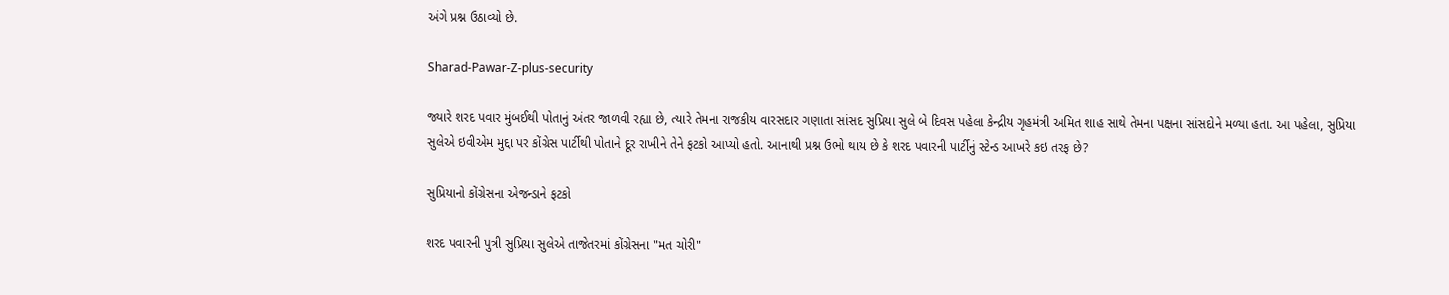અંગે પ્રશ્ન ઉઠાવ્યો છે.

Sharad-Pawar-Z-plus-security

જ્યારે શરદ પવાર મુંબઈથી પોતાનું અંતર જાળવી રહ્યા છે, ત્યારે તેમના રાજકીય વારસદાર ગણાતા સાંસદ સુપ્રિયા સુલે બે દિવસ પહેલા કેન્દ્રીય ગૃહમંત્રી અમિત શાહ સાથે તેમના પક્ષના સાંસદોને મળ્યા હતા. આ પહેલા, સુપ્રિયા સુલેએ ઇવીએમ મુદ્દા પર કોંગ્રેસ પાર્ટીથી પોતાને દૂર રાખીને તેને ફટકો આપ્યો હતો. આનાથી પ્રશ્ન ઉભો થાય છે કે શરદ પવારની પાર્ટીનું સ્ટેન્ડ આખરે કઇ તરફ છે?

સુપ્રિયાનો કોંગ્રેસના એજન્ડાને ફટકો

શરદ પવારની પુત્રી સુપ્રિયા સુલેએ તાજેતરમાં કોંગ્રેસના "મત ચોરી"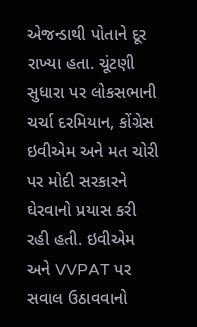એજન્ડાથી પોતાને દૂર રાખ્યા હતા. ચૂંટણી સુધારા પર લોકસભાની ચર્ચા દરમિયાન, કોંગ્રેસ ઇવીએમ અને મત ચોરી પર મોદી સરકારને ઘેરવાનો પ્રયાસ કરી રહી હતી. ઇવીએમ અને VVPAT પર સવાલ ઉઠાવવાનો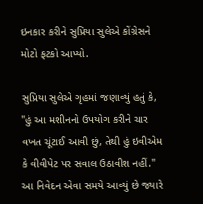ઇનકાર કરીને સુપ્રિયા સુલેએ કોંગ્રેસને મોટો ફટકો આપ્યો.

સુપ્રિયા સુલેએ ગૃહમાં જણાવ્યું હતું કે, "હું આ મશીનનો ઉપયોગ કરીને ચાર વખત ચૂંટાઈ આવી છું, તેથી હું ઇવીએમ કે વીવીપેટ પર સવાલ ઉઠાવીશ નહીં." આ નિવેદન એવા સમયે આવ્યું છે જ્યારે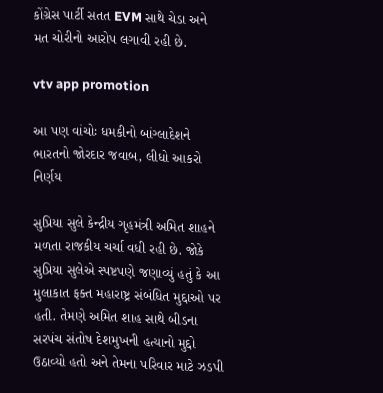કોંગ્રેસ પાર્ટી સતત EVM સાથે ચેડા અને મત ચોરીનો આરોપ લગાવી રહી છે.

vtv app promotion

આ પણ વાંચોઃ ધમકીનો બાંગ્લાદેશને ભારતનો જોરદાર જવાબ, લીધો આકરો નિર્ણય

સુપ્રિયા સુલે કેન્દ્રીય ગૃહમંત્રી અમિત શાહને મળતા રાજકીય ચર્ચા વધી રહી છે. જોકે સુપ્રિયા સુલેએ સ્પષ્ટપણે જણાવ્યું હતું કે આ મુલાકાત ફક્ત મહારાષ્ટ્ર સંબંધિત મુદ્દાઓ પર હતી. તેમણે અમિત શાહ સાથે બીડના સરપંચ સંતોષ દેશમુખની હત્યાનો મુદ્દો ઉઠાવ્યો હતો અને તેમના પરિવાર માટે ઝડપી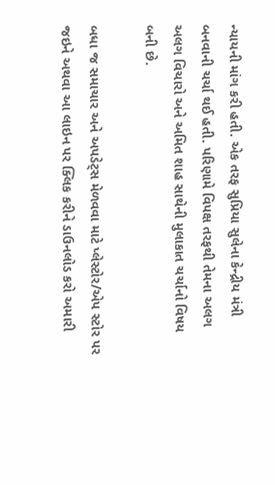ન્યાયની માંગ કરી હતી. એક તરફ સુપ્રિયા સુલેના કેન્દ્રીય મંત્રી બનવાની ચર્ચા થઈ હતી. પરિણામે વિપક્ષ તરફથી તેમના અલગ અલગ વિચારો અને અમિત શાહ સાથેની મુલાકાત ચર્ચાનો વિષય બની છે.

બધા જ સમાચાર અને અપડેટ્સ મેળવવા માટે પ્લેસ્ટોર/એપ સ્ટોર પર જઇને અથવા આ લાઇન પર ક્લિક કરીને ડાઉનલોડ કરો અમારી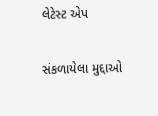લેટેસ્ટ એપ

સંકળાયેલા મુદ્દાઓ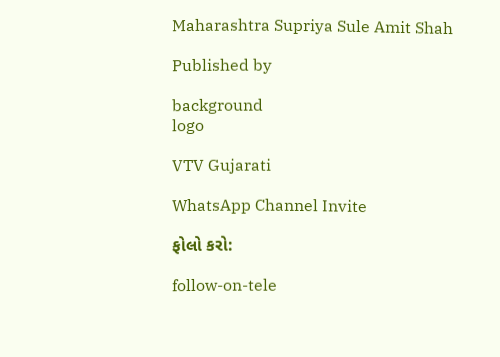Maharashtra Supriya Sule Amit Shah

Published by

background
logo

VTV Gujarati

WhatsApp Channel Invite

ફોલો કરો:

follow-on-tele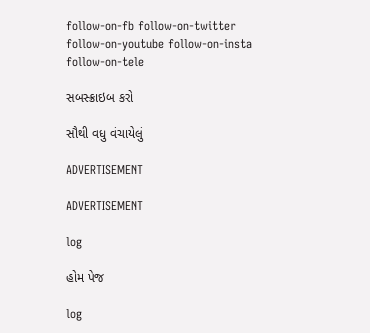follow-on-fb follow-on-twitter follow-on-youtube follow-on-insta follow-on-tele

સબસ્ક્રાઇબ કરો

સૌથી વધુ વંચાયેલું

ADVERTISEMENT

ADVERTISEMENT

log

હોમ પેજ

log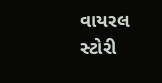વાયરલ સ્ટોરી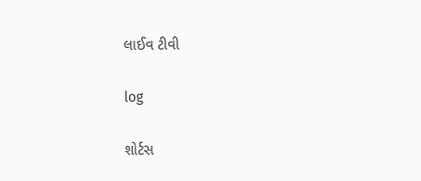લાઈવ ટીવી

log

શોર્ટસ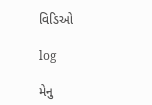વિડિઓ

log

મેનુ